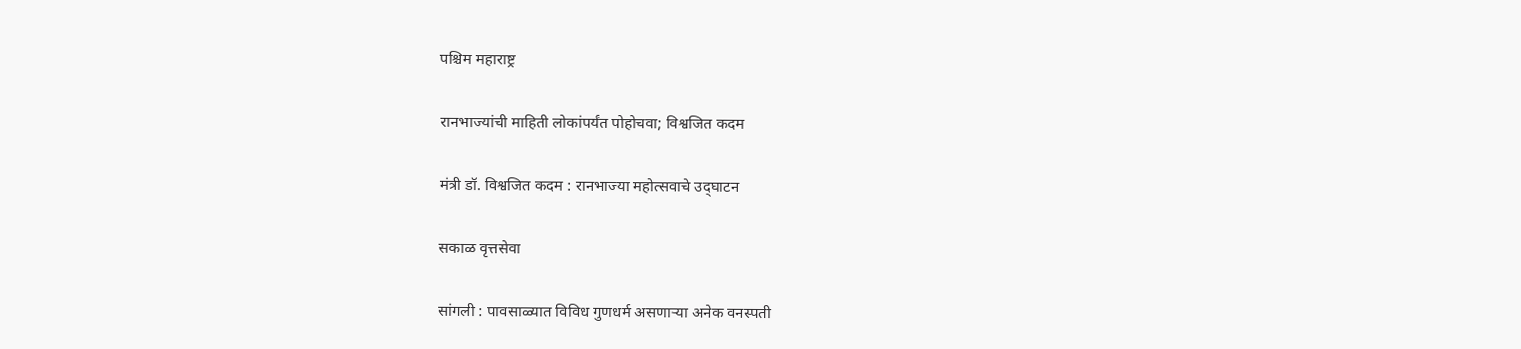पश्चिम महाराष्ट्र

रानभाज्यांची माहिती लोकांपर्यंत पोहोचवा; विश्वजित कदम

मंत्री डॉ. विश्वजित कदम : रानभाज्या महोत्सवाचे उद्‌घाटन

सकाळ वृत्तसेवा

सांगली : पावसाळ्यात विविध गुणधर्म असणाऱ्या अनेक वनस्पती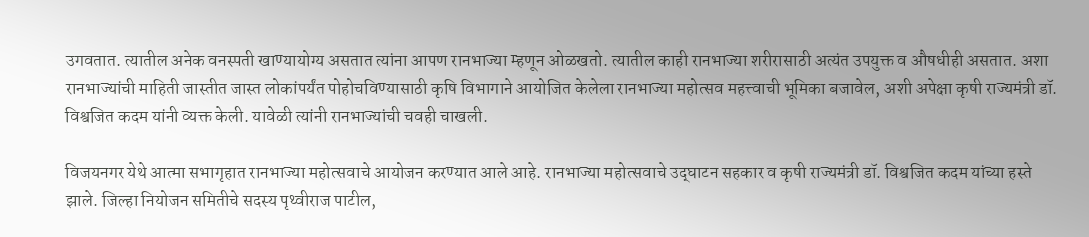उगवतात. त्यातील अनेक वनस्पती खाण्यायोग्य असतात त्यांना आपण रानभाज्या म्हणून ओळखतो. त्यातील काही रानभाज्या शरीरासाठी अत्यंत उपयुक्त व औषधीही असतात. अशा रानभाज्यांची माहिती जास्तीत जास्त लोकांपर्यंत पोहोचविण्यासाठी कृषि विभागाने आयोजित केलेला रानभाज्या महोत्सव महत्त्वाची भूमिका बजावेल, अशी अपेक्षा कृषी राज्यमंत्री डॉ. विश्वजित कदम यांनी व्यक्त केली. यावेळी त्यांनी रानभाज्यांची चवही चाखली.

विजयनगर येथे आत्मा सभागृहात रानभाज्या महोत्सवाचे आयोजन करण्यात आले आहे. रानभाज्या महोत्सवाचे उद्‌घाटन सहकार व कृषी राज्यमंत्री डॉ. विश्वजित कदम यांच्या हस्ते झाले. जिल्हा नियोजन समितीचे सदस्य पृथ्वीराज पाटील,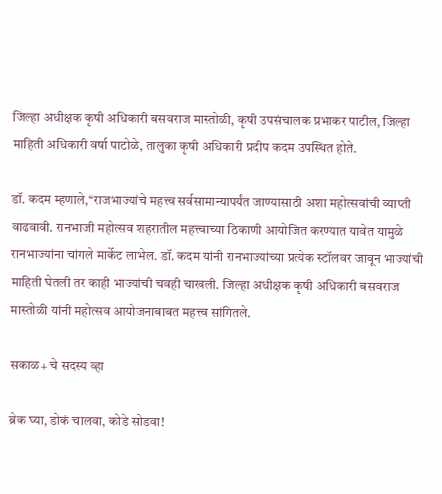जिल्हा अधीक्षक कृषी अधिकारी बसवराज मास्तोळी, कृषी उपसंचालक प्रभाकर पाटील, जिल्हा माहिती अधिकारी वर्षा पाटोळे, तालुका कृषी अधिकारी प्रदीप कदम उपस्थित होते.

डॉ. कदम म्हणाले,‘‘राजभाज्यांचे महत्त्व सर्वसामान्यापर्यंत जाण्यासाठी अशा महोत्सवांची व्याप्ती वाढवावी. रानभाजी महोत्सव शहरातील महत्त्वाच्या ठिकाणी आयोजित करण्यात यावेत यामुळे रानभाज्यांना चांगले मार्केट लाभेल. डॉ. कदम यांनी रानभाज्यांच्या प्रत्येक स्टॉलवर जावून भाज्यांची माहिती घेतली तर काही भाज्यांची चवही चाखली. जिल्हा अधीक्षक कृषी अधिकारी बसवराज मास्तोळी यांनी महोत्सव आयोजनाबाबत महत्त्व सांगितले.

सकाळ+ चे सदस्य व्हा

ब्रेक घ्या, डोकं चालवा, कोडे सोडवा!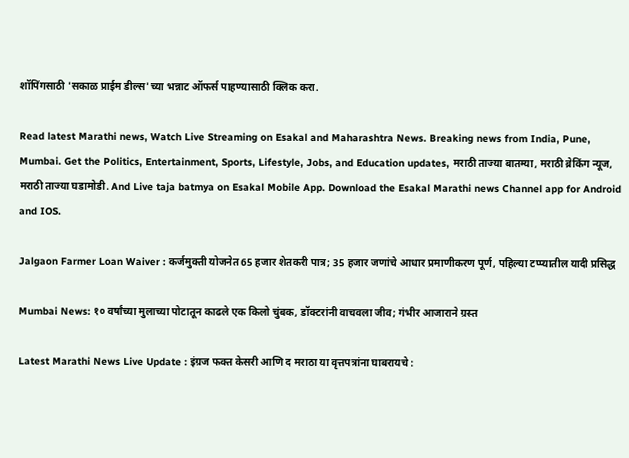शॉपिंगसाठी 'सकाळ प्राईम डील्स'च्या भन्नाट ऑफर्स पाहण्यासाठी क्लिक करा.

Read latest Marathi news, Watch Live Streaming on Esakal and Maharashtra News. Breaking news from India, Pune, Mumbai. Get the Politics, Entertainment, Sports, Lifestyle, Jobs, and Education updates, मराठी ताज्या बातम्या, मराठी ब्रेकिंग न्यूज, मराठी ताज्या घडामोडी. And Live taja batmya on Esakal Mobile App. Download the Esakal Marathi news Channel app for Android and IOS.

Jalgaon Farmer Loan Waiver : कर्जमुक्ती योजनेत 65 हजार शेतकरी पात्र; 35 हजार जणांचे आधार प्रमाणीकरण पूर्ण, पहिल्या टप्प्यातील यादी प्रसिद्ध

Mumbai News: १० वर्षांच्या मुलाच्या पोटातून काढले एक किलो चुंबक, डॉक्टरांनी वाचवला जीव; गंभीर आजाराने ग्रस्त

Latest Marathi News Live Update : इंग्रज फक्त केसरी आणि द मराठा या वृत्तपत्रांना घाबरायचे :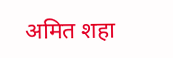अमित शहा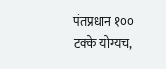पंतप्रधान १०० टक्के योग्यच,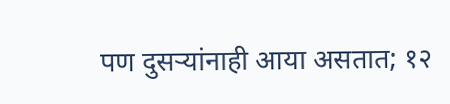पण दुसऱ्यांनाही आया असतात; १२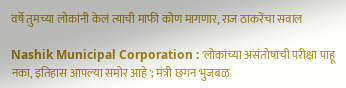वर्षे तुमच्या लोकांनी केलं त्याची माफी कोण मागणार, राज ठाकरेंचा सवाल

Nashik Municipal Corporation : 'लोकांच्या असंतोषाची परीक्षा पाहू नका, इतिहास आपल्या समोर आहे'; मंत्री छगन भुजबळ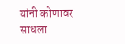यांनी कोणावर साधला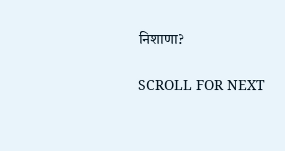निशाणा?

SCROLL FOR NEXT